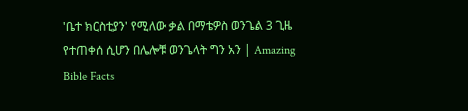'ቤተ ክርስቲያን' የሚለው ቃል በማቴዎስ ወንጌል 3 ጊዜ የተጠቀሰ ሲሆን በሌሎቹ ወንጌላት ግን አን | Amazing Bible Facts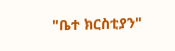"ቤተ ክርስቲያን"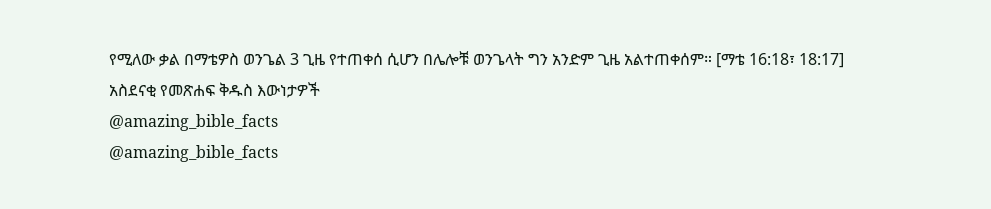የሚለው ቃል በማቴዎስ ወንጌል 3 ጊዜ የተጠቀሰ ሲሆን በሌሎቹ ወንጌላት ግን አንድም ጊዜ አልተጠቀሰም። [ማቴ 16:18፣ 18:17]
አስደናቂ የመጽሐፍ ቅዱስ እውነታዎች
@amazing_bible_facts
@amazing_bible_facts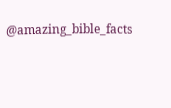@amazing_bible_facts